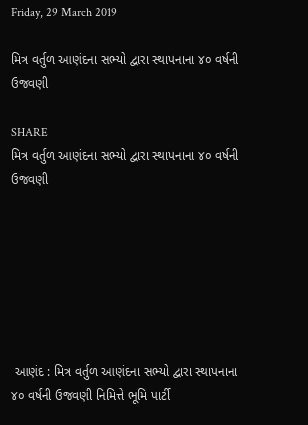Friday, 29 March 2019

મિત્ર વર્તુળ આણંદના સભ્યો દ્વારા સ્થાપનાના ૪૦ વર્ષની ઉજવણી

SHARE
મિત્ર વર્તુળ આણંદના સભ્યો દ્વારા સ્થાપનાના ૪૦ વર્ષની ઉજવણી







 આણંદ : મિત્ર વર્તુળ આણંદના સભ્યો દ્વારા સ્થાપનાના ૪૦ વર્ષની ઉજવણી નિમિત્તે ભૂમિ પાર્ટી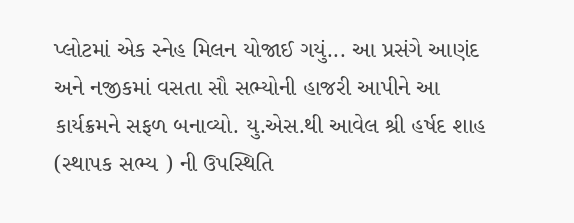પ્લોટમાં એક સ્નેહ મિલન યોજાઈ ગયું... આ પ્રસંગે આણંદ અને નજીકમાં વસતા સૌ સભ્યોની હાજરી આપીને આ કાર્યક્રમને સફળ બનાવ્યો. યુ.એસ.થી આવેલ શ્રી હર્ષદ શાહ (સ્થાપક સભ્ય ) ની ઉપસ્થિતિ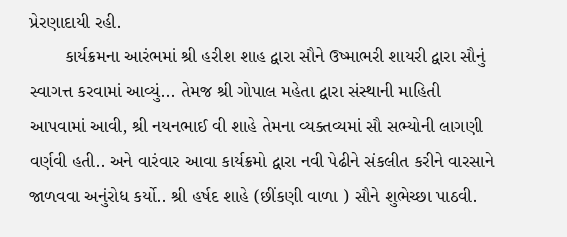પ્રેરણાદાયી રહી.
       કાર્યક્રમના આરંભમાં શ્રી હરીશ શાહ દ્વારા સૌને ઉષ્માભરી શાયરી દ્વારા સૌનું સ્વાગત્ત કરવામાં આવ્યું... તેમજ શ્રી ગોપાલ મહેતા દ્વારા સંસ્થાની માહિતી આપવામાં આવી, શ્રી નયનભાઈ વી શાહે તેમના વ્યક્તવ્યમાં સૌ સભ્યોની લાગણી વર્ણવી હતી.. અને વારંવાર આવા કાર્યક્રમો દ્વારા નવી પેઢીને સંકલીત કરીને વારસાને જાળવવા અનુંરોધ કર્યો.. શ્રી હર્ષદ શાહે (છીંકણી વાળા ) સૌને શુભેચ્છા પાઠવી.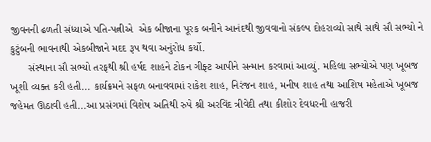જીવનની ઢળતી સંધ્યાએ પતિ-પત્નીએ  એક બીજાના પૂરક બનીને આનંદથી જીવવાનો સંકલ્પ દોહરાવ્યો સાથે સાથે સૌ સભ્યો ને કુટુંબની ભાવનાથી એકબીજાને મદદ રૂપ થવા અનુંરોધ કર્યો.
      સંસ્થાના સૌ સભ્યો તરફથી શ્રી હર્ષદ શાહને ટોકન ગીફ્ટ આપીને સન્માન કરવામાં આવ્યું. મહિલા સભ્યોએ પણ ખૂબજ ખૂશી વ્યક્ત કરી હતી... કાર્યક્રમને સફળ બનાવવામાં રાકેશ શાહ, નિરંજન શાહ, મનીષ શાહ તથા આશિષ મહેતાએ ખૂબજ જહેમત ઊઠાવી હતી...આ પ્રસંગમાં વિશેષ અતિથી રુપે શ્રી અરવિંદ ત્રીવેદી તથા કીશોર દેવધરની હાજરી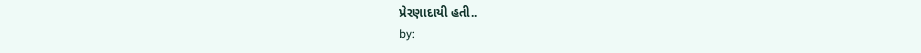પ્રેરણાદાયી હતી..
by: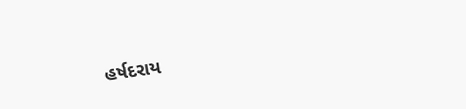હર્ષદરાય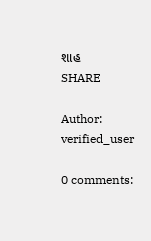શાહ
SHARE

Author: verified_user

0 comments: